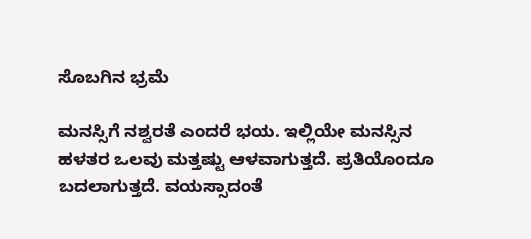ಸೊಬಗಿನ ಭ್ರಮೆ

ಮನಸ್ಸಿಗೆ ನಶ್ವರತೆ ಎಂದರೆ ಭಯ. ಇಲ್ಲಿಯೇ ಮನಸ್ಸಿನ ಹಳತರ ಒಲವು ಮತ್ತಷ್ಟು ಆಳವಾಗುತ್ತದೆ. ಪ್ರತಿಯೊಂದೂ ಬದಲಾಗುತ್ತದೆ. ವಯಸ್ಸಾದಂತೆ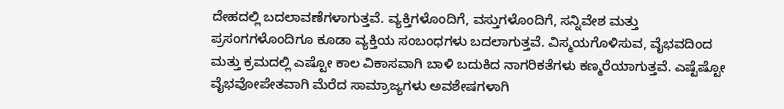ದೇಹದಲ್ಲಿ ಬದಲಾವಣೆಗಳಾಗುತ್ತವೆ. ವ್ಯಕ್ತಿಗಳೊಂದಿಗೆ, ವಸ್ತುಗಳೊಂದಿಗೆ, ಸನ್ನಿವೇಶ ಮತ್ತು ಪ್ರಸಂಗಗಳೊಂದಿಗೂ ಕೂಡಾ ವ್ಯಕ್ತಿಯ ಸಂಬಂಧಗಳು ಬದಲಾಗುತ್ತವೆ. ವಿಸ್ಮಯಗೊಳಿಸುವ, ವೈಭವದಿಂದ ಮತ್ತು ಕ್ರಮದಲ್ಲಿ ಎಷ್ಟೋ ಕಾಲ ವಿಕಾಸವಾಗಿ ಬಾಳಿ ಬದುಕಿದ ನಾಗರಿಕತೆಗಳು ಕಣ್ಮರೆಯಾಗುತ್ತವೆ. ಎಷ್ಟೆಷ್ಟೋ ವೈಭವೋಪೇತವಾಗಿ ಮೆರೆದ ಸಾಮ್ರಾಜ್ಯಗಳು ಅವಶೇಷಗಳಾಗಿ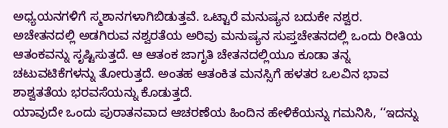ಅಧ್ಯಯನಗಳಿಗೆ ಸ್ಮಶಾನಗಳಾಗಿಬಿಡುತ್ತವೆ. ಒಟ್ಟಾರೆ ಮನುಷ್ಯನ ಬದುಕೇ ನಶ್ವರ.
ಅಚೇತನದಲ್ಲಿ ಅಡಗಿರುವ ನಶ್ವರತೆಯ ಅರಿವು ಮನುಷ್ಯನ ಸುಪ್ತಚೇತನದಲ್ಲಿ ಒಂದು ರೀತಿಯ ಆತಂಕವನ್ನು ಸೃಷ್ಟಿಸುತ್ತದೆ. ಆ ಆತಂಕ ಜಾಗೃತಿ ಚೇತನದಲ್ಲಿಯೂ ಕೂಡಾ ತನ್ನ ಚಟುವಟಿಕೆಗಳನ್ನು ತೋರುತ್ತದೆ. ಅಂತಹ ಆತಂಕಿತ ಮನಸ್ಸಿಗೆ ಹಳತರ ಒಲವಿನ ಭಾವ ಶಾಶ್ವತತೆಯ ಭರವಸೆಯನ್ನು ಕೊಡುತ್ತದೆ.
ಯಾವುದೇ ಒಂದು ಪುರಾತನವಾದ ಆಚರಣೆಯ ಹಿಂದಿನ ಹೇಳಿಕೆಯನ್ನು ಗಮನಿಸಿ, ‘‘ಇದನ್ನು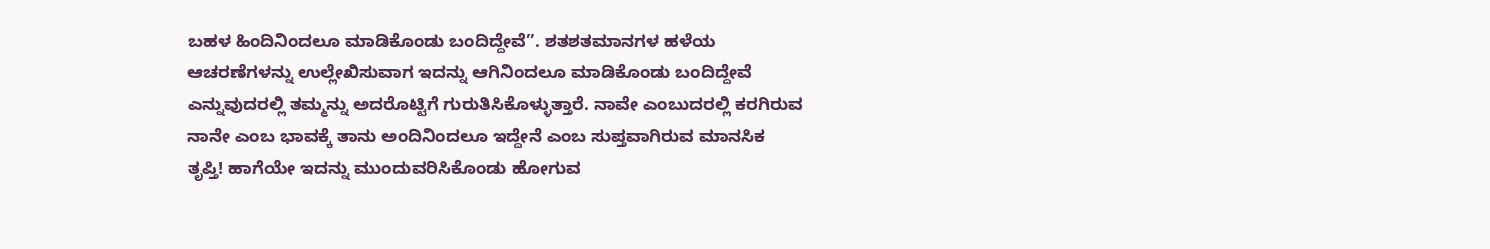ಬಹಳ ಹಿಂದಿನಿಂದಲೂ ಮಾಡಿಕೊಂಡು ಬಂದಿದ್ದೇವೆ’’. ಶತಶತಮಾನಗಳ ಹಳೆಯ ಆಚರಣೆಗಳನ್ನು ಉಲ್ಲೇಖಿಸುವಾಗ ಇದನ್ನು ಆಗಿನಿಂದಲೂ ಮಾಡಿಕೊಂಡು ಬಂದಿದ್ದೇವೆ ಎನ್ನುವುದರಲ್ಲಿ ತಮ್ಮನ್ನು ಅದರೊಟ್ಟಿಗೆ ಗುರುತಿಸಿಕೊಳ್ಳುತ್ತಾರೆ. ನಾವೇ ಎಂಬುದರಲ್ಲಿ ಕರಗಿರುವ ನಾನೇ ಎಂಬ ಭಾವಕ್ಕೆ ತಾನು ಅಂದಿನಿಂದಲೂ ಇದ್ದೇನೆ ಎಂಬ ಸುಪ್ತವಾಗಿರುವ ಮಾನಸಿಕ ತೃಪ್ತಿ! ಹಾಗೆಯೇ ಇದನ್ನು ಮುಂದುವರಿಸಿಕೊಂಡು ಹೋಗುವ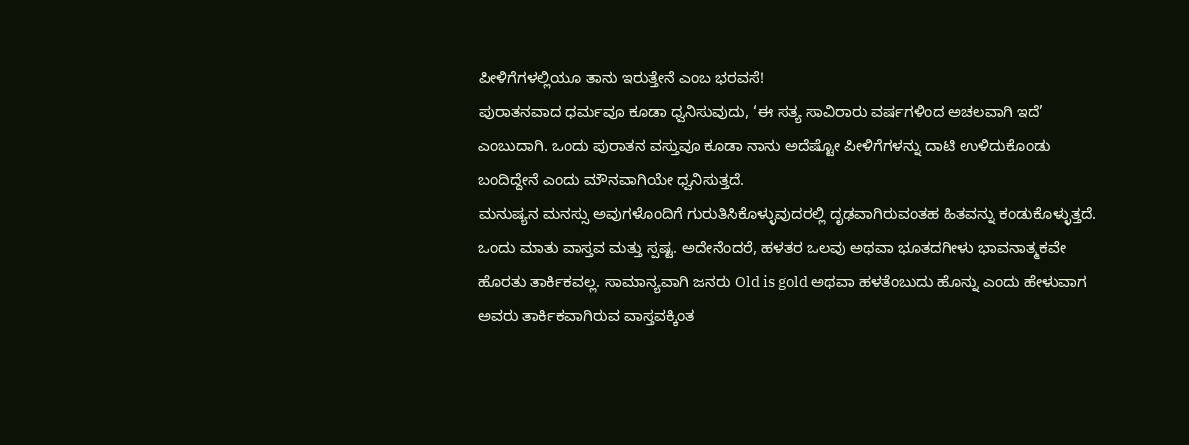ಪೀಳಿಗೆಗಳಲ್ಲಿಯೂ ತಾನು ಇರುತ್ತೇನೆ ಎಂಬ ಭರವಸೆ!
ಪುರಾತನವಾದ ಧರ್ಮವೂ ಕೂಡಾ ಧ್ವನಿಸುವುದು, ‘ಈ ಸತ್ಯ ಸಾವಿರಾರು ವರ್ಷಗಳಿಂದ ಅಚಲವಾಗಿ ಇದೆ’ ಎಂಬುದಾಗಿ. ಒಂದು ಪುರಾತನ ವಸ್ತುವೂ ಕೂಡಾ ನಾನು ಅದೆಷ್ಟೋ ಪೀಳಿಗೆಗಳನ್ನು ದಾಟಿ ಉಳಿದುಕೊಂಡು ಬಂದಿದ್ದೇನೆ ಎಂದು ಮೌನವಾಗಿಯೇ ಧ್ವನಿಸುತ್ತದೆ.
ಮನುಷ್ಯನ ಮನಸ್ಸು ಅವುಗಳೊಂದಿಗೆ ಗುರುತಿಸಿಕೊಳ್ಳುವುದರಲ್ಲಿ ದೃಢವಾಗಿರುವಂತಹ ಹಿತವನ್ನು ಕಂಡುಕೊಳ್ಳುತ್ತದೆ.
ಒಂದು ಮಾತು ವಾಸ್ತವ ಮತ್ತು ಸ್ಪಷ್ಟ. ಅದೇನೆಂದರೆ, ಹಳತರ ಒಲವು ಅಥವಾ ಭೂತದಗೀಳು ಭಾವನಾತ್ಮಕವೇ ಹೊರತು ತಾರ್ಕಿಕವಲ್ಲ. ಸಾಮಾನ್ಯವಾಗಿ ಜನರು Old is gold ಅಥವಾ ಹಳತೆಂಬುದು ಹೊನ್ನು ಎಂದು ಹೇಳುವಾಗ ಅವರು ತಾರ್ಕಿಕವಾಗಿರುವ ವಾಸ್ತವಕ್ಕಿಂತ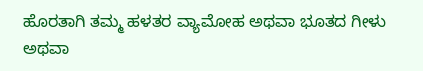ಹೊರತಾಗಿ ತಮ್ಮ ಹಳತರ ವ್ಯಾಮೋಹ ಅಥವಾ ಭೂತದ ಗೀಳು ಅಥವಾ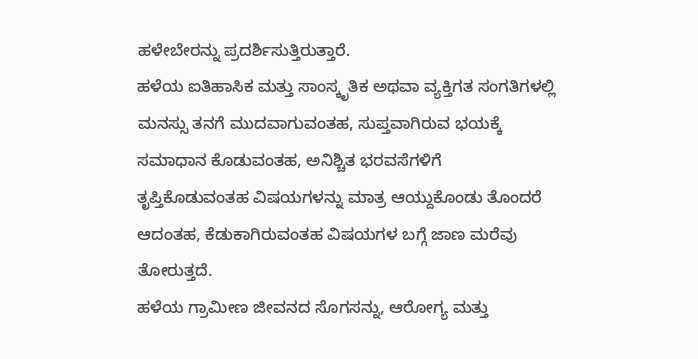ಹಳೇಬೇರನ್ನು ಪ್ರದರ್ಶಿಸುತ್ತಿರುತ್ತಾರೆ.
ಹಳೆಯ ಐತಿಹಾಸಿಕ ಮತ್ತು ಸಾಂಸ್ಕೃತಿಕ ಅಥವಾ ವ್ಯಕ್ತಿಗತ ಸಂಗತಿಗಳಲ್ಲಿ ಮನಸ್ಸು ತನಗೆ ಮುದವಾಗುವಂತಹ, ಸುಪ್ತವಾಗಿರುವ ಭಯಕ್ಕೆ ಸಮಾಧಾನ ಕೊಡುವಂತಹ, ಅನಿಶ್ಚಿತ ಭರವಸೆಗಳಿಗೆ ತೃಪ್ತಿಕೊಡುವಂತಹ ವಿಷಯಗಳನ್ನು ಮಾತ್ರ ಆಯ್ದುಕೊಂಡು ತೊಂದರೆ ಆದಂತಹ, ಕೆಡುಕಾಗಿರುವಂತಹ ವಿಷಯಗಳ ಬಗ್ಗೆ ಜಾಣ ಮರೆವು ತೋರುತ್ತದೆ.
ಹಳೆಯ ಗ್ರಾಮೀಣ ಜೀವನದ ಸೊಗಸನ್ನು, ಆರೋಗ್ಯ ಮತ್ತು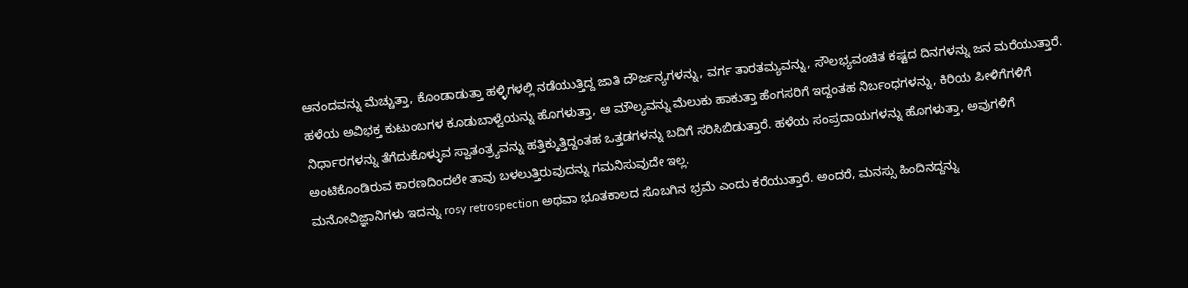ಆನಂದವನ್ನು ಮೆಚ್ಚುತ್ತಾ, ಕೊಂಡಾಡುತ್ತಾ ಹಳ್ಳಿಗಳಲ್ಲಿ ನಡೆಯುತ್ತಿದ್ದ ಜಾತಿ ದೌರ್ಜನ್ಯಗಳನ್ನು, ವರ್ಗ ತಾರತಮ್ಯವನ್ನು, ಸೌಲಭ್ಯವಂಚಿತ ಕಷ್ಟದ ದಿನಗಳನ್ನು ಜನ ಮರೆಯುತ್ತಾರೆ. ಹಳೆಯ ಅವಿಭಕ್ತ ಕುಟುಂಬಗಳ ಕೂಡುಬಾಳ್ವೆಯನ್ನು ಹೊಗಳುತ್ತಾ, ಆ ಮೌಲ್ಯವನ್ನು ಮೆಲುಕು ಹಾಕುತ್ತಾ ಹೆಂಗಸರಿಗೆ ಇದ್ದಂತಹ ನಿರ್ಬಂಧಗಳನ್ನು, ಕಿರಿಯ ಪೀಳಿಗೆಗಳಿಗೆ ನಿರ್ಧಾರಗಳನ್ನು ತೆಗೆದುಕೊಳ್ಳುವ ಸ್ವಾತಂತ್ರ್ಯವನ್ನು ಹತ್ತಿಕ್ಕುತ್ತಿದ್ದಂತಹ ಒತ್ತಡಗಳನ್ನು ಬದಿಗೆ ಸರಿಸಿಬಿಡುತ್ತಾರೆ. ಹಳೆಯ ಸಂಪ್ರದಾಯಗಳನ್ನು ಹೊಗಳುತ್ತಾ, ಅವುಗಳಿಗೆ ಅಂಟಿಕೊಂಡಿರುವ ಕಾರಣದಿಂದಲೇ ತಾವು ಬಳಲುತ್ತಿರುವುದನ್ನು ಗಮನಿಸುವುದೇ ಇಲ್ಲ.
ಮನೋವಿಜ್ಞಾನಿಗಳು ಇದನ್ನು rosy retrospection ಅಥವಾ ಭೂತಕಾಲದ ಸೊಬಗಿನ ಭ್ರಮೆ ಎಂದು ಕರೆಯುತ್ತಾರೆ. ಅಂದರೆ, ಮನಸ್ಸು ಹಿಂದಿನದ್ದನ್ನು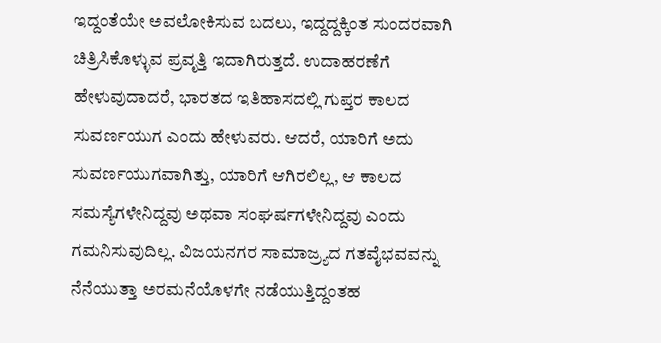ಇದ್ದಂತೆಯೇ ಅವಲೋಕಿಸುವ ಬದಲು, ಇದ್ದದ್ದಕ್ಕಿಂತ ಸುಂದರವಾಗಿ ಚಿತ್ರಿಸಿಕೊಳ್ಳುವ ಪ್ರವೃತ್ತಿ ಇದಾಗಿರುತ್ತದೆ. ಉದಾಹರಣೆಗೆ ಹೇಳುವುದಾದರೆ, ಭಾರತದ ಇತಿಹಾಸದಲ್ಲಿ ಗುಪ್ತರ ಕಾಲದ ಸುವರ್ಣಯುಗ ಎಂದು ಹೇಳುವರು. ಆದರೆ, ಯಾರಿಗೆ ಅದು ಸುವರ್ಣಯುಗವಾಗಿತ್ತು, ಯಾರಿಗೆ ಆಗಿರಲಿಲ್ಲ, ಆ ಕಾಲದ ಸಮಸ್ಯೆಗಳೇನಿದ್ದವು ಅಥವಾ ಸಂಘರ್ಷಗಳೇನಿದ್ದವು ಎಂದು ಗಮನಿಸುವುದಿಲ್ಲ. ವಿಜಯನಗರ ಸಾಮಾಜ್ರ್ಯದ ಗತವೈಭವವನ್ನು ನೆನೆಯುತ್ತಾ ಅರಮನೆಯೊಳಗೇ ನಡೆಯುತ್ತಿದ್ದಂತಹ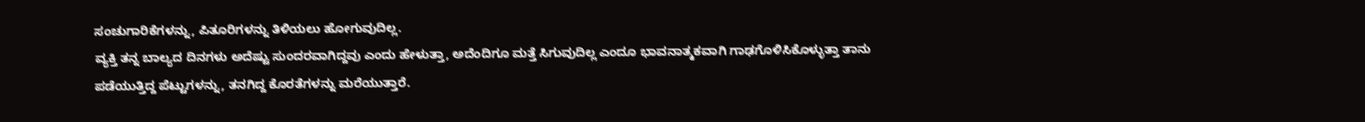ಸಂಚುಗಾರಿಕೆಗಳನ್ನು, ಪಿತೂರಿಗಳನ್ನು ತಿಳಿಯಲು ಹೋಗುವುದಿಲ್ಲ.
ವ್ಯಕ್ತಿ ತನ್ನ ಬಾಲ್ಯದ ದಿನಗಳು ಅದೆಷ್ಟು ಸುಂದರವಾಗಿದ್ದವು ಎಂದು ಹೇಳುತ್ತಾ, ಅದೆಂದಿಗೂ ಮತ್ತೆ ಸಿಗುವುದಿಲ್ಲ ಎಂದೂ ಭಾವನಾತ್ಮಕವಾಗಿ ಗಾಢಗೊಳಿಸಿಕೊಳ್ಳುತ್ತಾ ತಾನು ಪಡೆಯುತ್ತಿದ್ದ ಪೆಟ್ಟುಗಳನ್ನು, ತನಗಿದ್ದ ಕೊರತೆಗಳನ್ನು ಮರೆಯುತ್ತಾರೆ.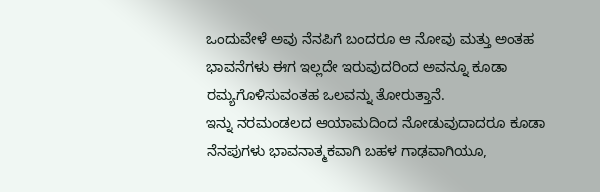ಒಂದುವೇಳೆ ಅವು ನೆನಪಿಗೆ ಬಂದರೂ ಆ ನೋವು ಮತ್ತು ಅಂತಹ ಭಾವನೆಗಳು ಈಗ ಇಲ್ಲದೇ ಇರುವುದರಿಂದ ಅವನ್ನೂ ಕೂಡಾ ರಮ್ಯಗೊಳಿಸುವಂತಹ ಒಲವನ್ನು ತೋರುತ್ತಾನೆ.
ಇನ್ನು ನರಮಂಡಲದ ಆಯಾಮದಿಂದ ನೋಡುವುದಾದರೂ ಕೂಡಾ ನೆನಪುಗಳು ಭಾವನಾತ್ಮಕವಾಗಿ ಬಹಳ ಗಾಢವಾಗಿಯೂ,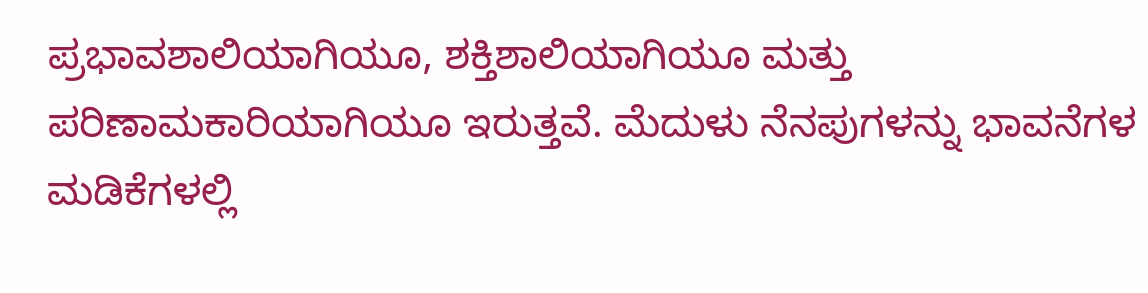ಪ್ರಭಾವಶಾಲಿಯಾಗಿಯೂ, ಶಕ್ತಿಶಾಲಿಯಾಗಿಯೂ ಮತ್ತು ಪರಿಣಾಮಕಾರಿಯಾಗಿಯೂ ಇರುತ್ತವೆ. ಮೆದುಳು ನೆನಪುಗಳನ್ನು ಭಾವನೆಗಳ ಮಡಿಕೆಗಳಲ್ಲಿ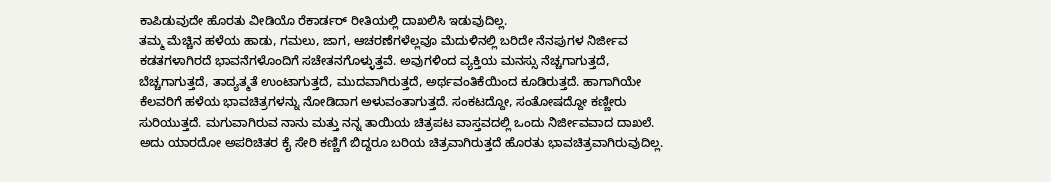ಕಾಪಿಡುವುದೇ ಹೊರತು ವೀಡಿಯೊ ರೆಕಾರ್ಡರ್ ರೀತಿಯಲ್ಲಿ ದಾಖಲಿಸಿ ಇಡುವುದಿಲ್ಲ.
ತಮ್ಮ ಮೆಚ್ಚಿನ ಹಳೆಯ ಹಾಡು, ಗಮಲು, ಜಾಗ, ಆಚರಣೆಗಳೆಲ್ಲವೂ ಮೆದುಳಿನಲ್ಲಿ ಬರಿದೇ ನೆನಪುಗಳ ನಿರ್ಜೀವ ಕಡತಗಳಾಗಿರದೆ ಭಾವನೆಗಳೊಂದಿಗೆ ಸಚೇತನಗೊಳ್ಳುತ್ತವೆ. ಅವುಗಳಿಂದ ವ್ಯಕ್ತಿಯ ಮನಸ್ಸು ನೆಚ್ಚಗಾಗುತ್ತದೆ, ಬೆಚ್ಚಗಾಗುತ್ತದೆ, ತಾದ್ಯತ್ಮತೆ ಉಂಟಾಗುತ್ತದೆ, ಮುದವಾಗಿರುತ್ತದೆ, ಅರ್ಥವಂತಿಕೆಯಿಂದ ಕೂಡಿರುತ್ತದೆ. ಹಾಗಾಗಿಯೇ ಕೆಲವರಿಗೆ ಹಳೆಯ ಭಾವಚಿತ್ರಗಳನ್ನು ನೋಡಿದಾಗ ಅಳುವಂತಾಗುತ್ತದೆ. ಸಂಕಟದ್ದೋ, ಸಂತೋಷದ್ದೋ ಕಣ್ಣೀರು ಸುರಿಯುತ್ತದೆ. ಮಗುವಾಗಿರುವ ನಾನು ಮತ್ತು ನನ್ನ ತಾಯಿಯ ಚಿತ್ರಪಟ ವಾಸ್ತವದಲ್ಲಿ ಒಂದು ನಿರ್ಜೀವವಾದ ದಾಖಲೆ. ಅದು ಯಾರದೋ ಅಪರಿಚಿತರ ಕೈ ಸೇರಿ ಕಣ್ಣಿಗೆ ಬಿದ್ದರೂ ಬರಿಯ ಚಿತ್ರವಾಗಿರುತ್ತದೆ ಹೊರತು ಭಾವಚಿತ್ರವಾಗಿರುವುದಿಲ್ಲ.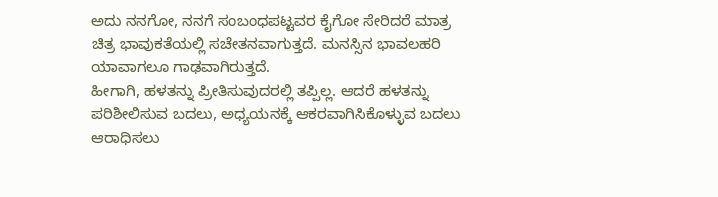ಅದು ನನಗೋ, ನನಗೆ ಸಂಬಂಧಪಟ್ಟವರ ಕೈಗೋ ಸೇರಿದರೆ ಮಾತ್ರ ಚಿತ್ರ ಭಾವುಕತೆಯಲ್ಲಿ ಸಚೇತನವಾಗುತ್ತದೆ. ಮನಸ್ಸಿನ ಭಾವಲಹರಿ ಯಾವಾಗಲೂ ಗಾಢವಾಗಿರುತ್ತದೆ.
ಹೀಗಾಗಿ, ಹಳತನ್ನು ಪ್ರೀತಿಸುವುದರಲ್ಲಿ ತಪ್ಪಿಲ್ಲ. ಆದರೆ ಹಳತನ್ನು ಪರಿಶೀಲಿಸುವ ಬದಲು, ಅಧ್ಯಯನಕ್ಕೆ ಆಕರವಾಗಿಸಿಕೊಳ್ಳುವ ಬದಲು ಆರಾಧಿಸಲು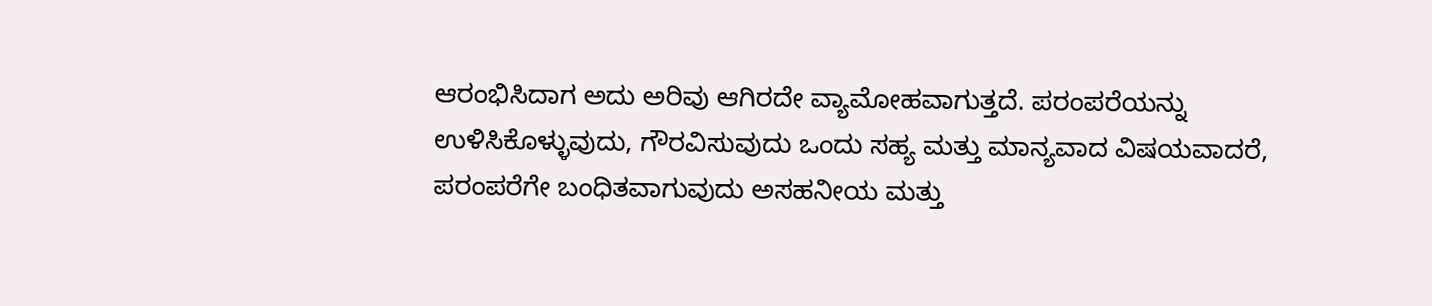ಆರಂಭಿಸಿದಾಗ ಅದು ಅರಿವು ಆಗಿರದೇ ವ್ಯಾಮೋಹವಾಗುತ್ತದೆ. ಪರಂಪರೆಯನ್ನು ಉಳಿಸಿಕೊಳ್ಳುವುದು, ಗೌರವಿಸುವುದು ಒಂದು ಸಹ್ಯ ಮತ್ತು ಮಾನ್ಯವಾದ ವಿಷಯವಾದರೆ, ಪರಂಪರೆಗೇ ಬಂಧಿತವಾಗುವುದು ಅಸಹನೀಯ ಮತ್ತು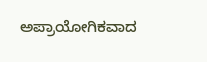ಅಪ್ರಾಯೋಗಿಕವಾದ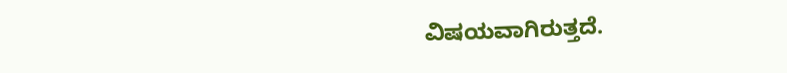ವಿಷಯವಾಗಿರುತ್ತದೆ.